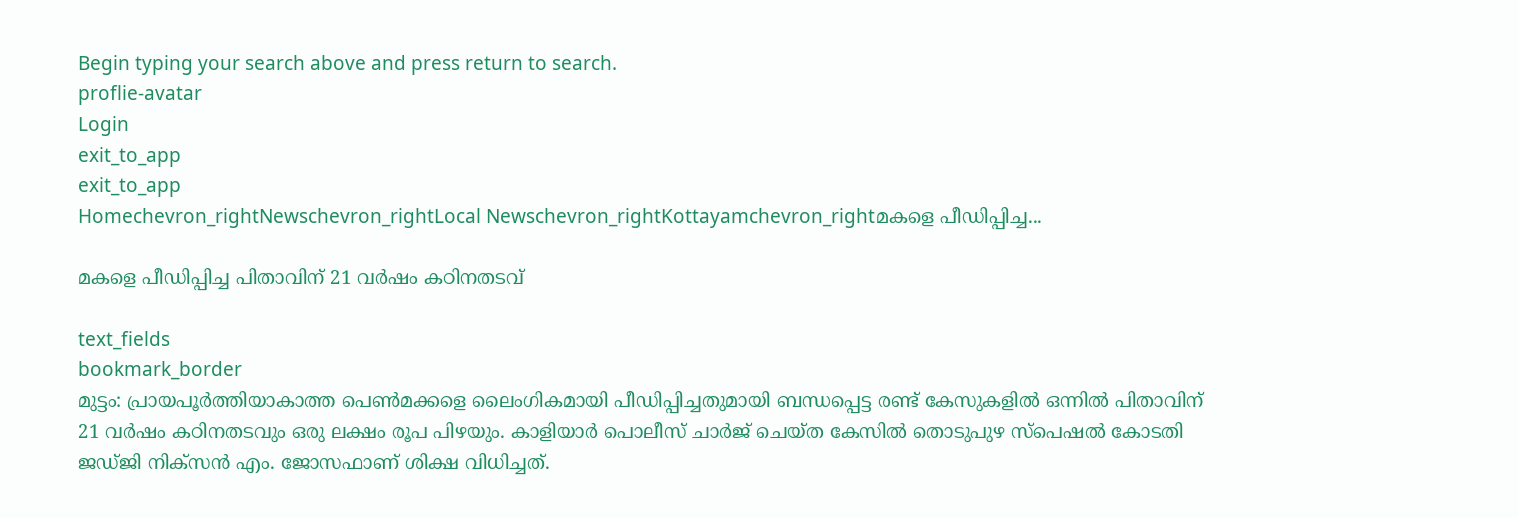Begin typing your search above and press return to search.
proflie-avatar
Login
exit_to_app
exit_to_app
Homechevron_rightNewschevron_rightLocal Newschevron_rightKottayamchevron_rightമകളെ പീഡിപ്പിച്ച...

മകളെ പീഡിപ്പിച്ച പിതാവിന് 21 വർഷം കഠിനതടവ്

text_fields
bookmark_border
മുട്ടം: പ്രായപൂർത്തിയാകാത്ത പെൺമക്കളെ ലൈംഗികമായി പീഡിപ്പിച്ചതുമായി ബന്ധപ്പെട്ട രണ്ട് കേസുകളിൽ ഒന്നിൽ പിതാവിന് 21 വർഷം കഠിനതടവും ഒരു ലക്ഷം രൂപ പിഴയും. കാളിയാർ പൊലീസ് ചാർജ് ചെയ്ത കേസിൽ തൊടുപുഴ സ്‌പെഷൽ കോടതി ജഡ്ജി നിക്‌സൻ എം. ജോസഫാണ് ശിക്ഷ വിധിച്ചത്.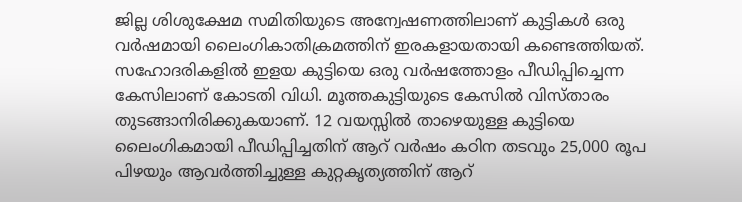ജില്ല ശിശുക്ഷേമ സമിതിയുടെ അന്വേഷണത്തിലാണ് കുട്ടികൾ ഒരു വർഷമായി ലൈംഗികാതിക്രമത്തിന് ഇരകളായതായി കണ്ടെത്തിയത്. സഹോദരികളിൽ ഇളയ കുട്ടിയെ ഒരു വർഷത്തോളം പീഡിപ്പിച്ചെന്ന കേസിലാണ് കോടതി വിധി. മൂത്തകുട്ടിയുടെ കേസിൽ വിസ്താരം തുടങ്ങാനിരിക്കുകയാണ്. 12 വയസ്സിൽ താഴെയുള്ള കുട്ടിയെ ലൈംഗികമായി പീഡിപ്പിച്ചതിന് ആറ് വർഷം കഠിന തടവും 25,000 രൂപ പിഴയും ആവർത്തിച്ചുള്ള കുറ്റകൃത്യത്തിന് ആറ്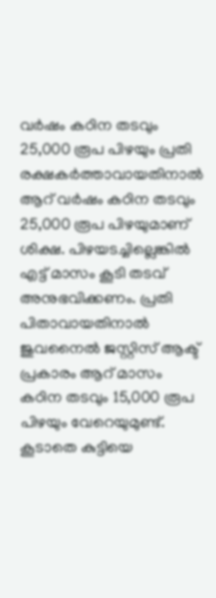വർഷം കഠിന തടവും 25,000 രൂപ പിഴയും പ്രതി രക്ഷകർത്താവായതിനാൽ ആറ് വർഷം കഠിന തടവും 25,000 രൂപ പിഴയുമാണ് ശിക്ഷ. പിഴയടച്ചില്ലെങ്കിൽ എട്ട് മാസം കൂടി തടവ് അനുഭവിക്കണം. പ്രതി പിതാവായതിനാൽ ജുവനൈൽ ജസ്റ്റിസ് ആക്ട് പ്രകാരം ആറ് മാസം കഠിന തടവും 15,000 രൂപ പിഴയും വേറെയുമുണ്ട്. കൂടാതെ കുട്ടിയെ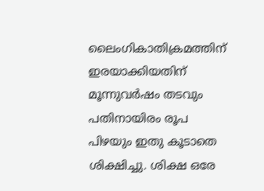ലൈംഗികാതിക്രമത്തിന് ഇരയാക്കിയതിന് മൂന്നുവർഷം തടവും പതിനായിരം രൂപ പിഴയും ഇതു കൂടാതെ ശിക്ഷിച്ചു. ശിക്ഷ ഒരേ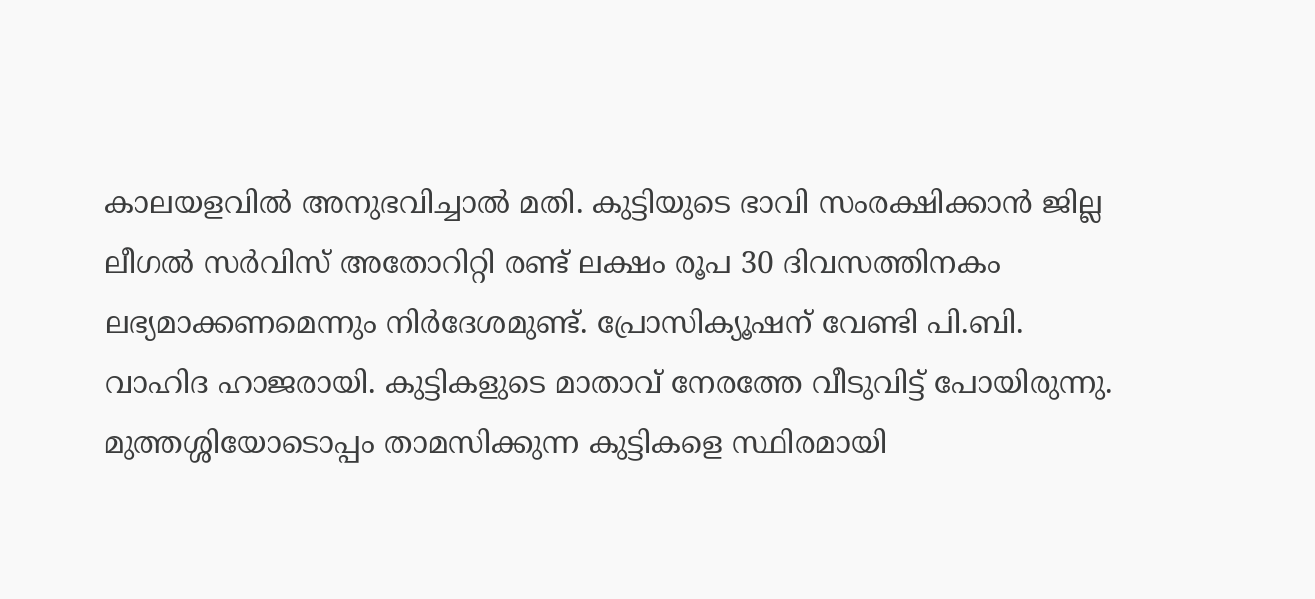കാലയളവിൽ അനുഭവിച്ചാൽ മതി. കുട്ടിയുടെ ഭാവി സംരക്ഷിക്കാൻ ജില്ല ലീഗൽ സർവിസ് അതോറിറ്റി രണ്ട് ലക്ഷം രൂപ 30 ദിവസത്തിനകം ലഭ്യമാക്കണമെന്നും നിർദേശമുണ്ട്. പ്രോസിക്യൂഷന് വേണ്ടി പി.ബി. വാഹിദ ഹാജരായി. കുട്ടികളുടെ മാതാവ് നേരത്തേ വീടുവിട്ട് പോയിരുന്നു. മുത്തശ്ശിയോടൊപ്പം താമസിക്കുന്ന കുട്ടികളെ സ്ഥിരമായി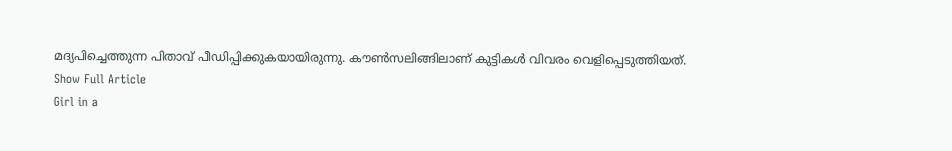മദ്യപിച്ചെത്തുന്ന പിതാവ് പീഡിപ്പിക്കുകയായിരുന്നു. കൗൺസലിങ്ങിലാണ് കുട്ടികൾ വിവരം വെളിപ്പെടുത്തിയത്.
Show Full Article
Girl in a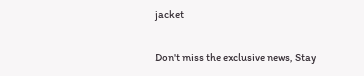jacket

Don't miss the exclusive news, Stay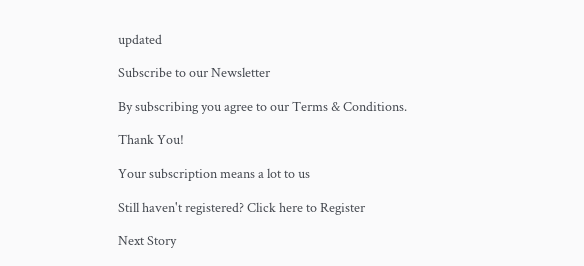updated

Subscribe to our Newsletter

By subscribing you agree to our Terms & Conditions.

Thank You!

Your subscription means a lot to us

Still haven't registered? Click here to Register

Next Story